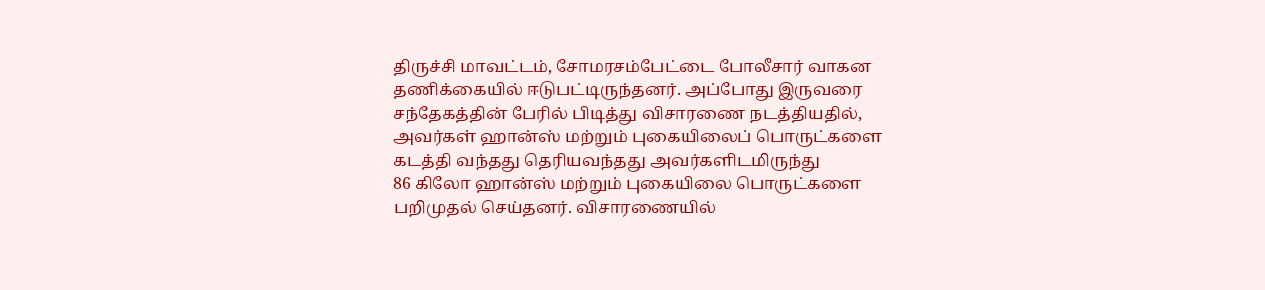திருச்சி மாவட்டம், சோமரசம்பேட்டை போலீசார் வாகன தணிக்கையில் ஈடுபட்டிருந்தனர். அப்போது இருவரை சந்தேகத்தின் பேரில் பிடித்து விசாரணை நடத்தியதில், அவர்கள் ஹான்ஸ் மற்றும் புகையிலைப் பொருட்களை கடத்தி வந்தது தெரியவந்தது அவர்களிடமிருந்து
86 கிலோ ஹான்ஸ் மற்றும் புகையிலை பொருட்களை பறிமுதல் செய்தனர். விசாரணையில்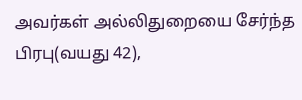அவர்கள் அல்லிதுறையை சேர்ந்த பிரபு(வயது 42),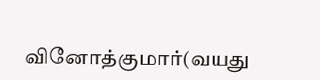வினோத்குமார்(வயது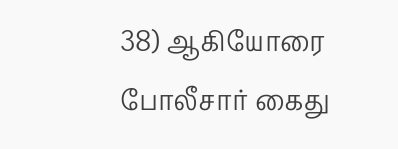38) ஆகியோரை போலீசார் கைது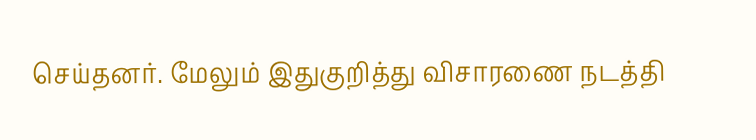செய்தனர். மேலும் இதுகுறித்து விசாரணை நடத்தி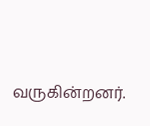வருகின்றனர்.